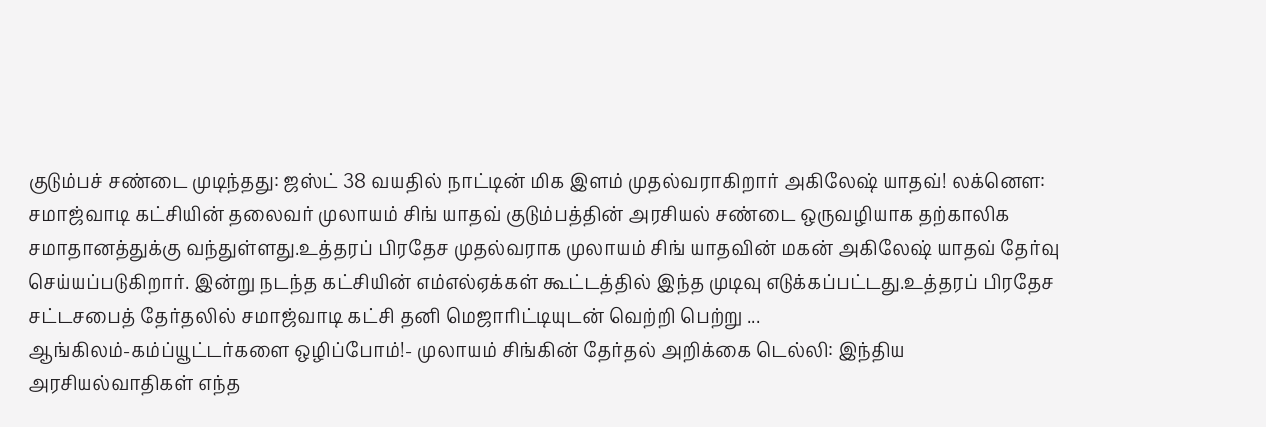குடும்பச் சண்டை முடிந்தது: ஜஸ்ட் 38 வயதில் நாட்டின் மிக இளம் முதல்வராகிறார் அகிலேஷ் யாதவ்! லக்னெள: சமாஜ்வாடி கட்சியின் தலைவர் முலாயம் சிங் யாதவ் குடும்பத்தின் அரசியல் சண்டை ஒருவழியாக தற்காலிக சமாதானத்துக்கு வந்துள்ளது.உத்தரப் பிரதேச முதல்வராக முலாயம் சிங் யாதவின் மகன் அகிலேஷ் யாதவ் தேர்வு செய்யப்படுகிறார். இன்று நடந்த கட்சியின் எம்எல்ஏக்கள் கூட்டத்தில் இந்த முடிவு எடுக்கப்பட்டது.உத்தரப் பிரதேச சட்டசபைத் தேர்தலில் சமாஜ்வாடி கட்சி தனி மெஜாரிட்டியுடன் வெற்றி பெற்று ...
ஆங்கிலம்-கம்ப்யூட்டர்களை ஒழிப்போம்!- முலாயம் சிங்கின் தேர்தல் அறிக்கை டெல்லி: இந்திய அரசியல்வாதிகள் எந்த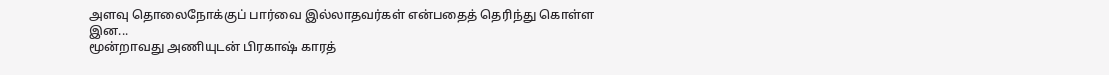அளவு தொலைநோக்குப் பார்வை இல்லாதவர்கள் என்பதைத் தெரிந்து கொள்ள இன...
மூன்றாவது அணியுடன் பிரகாஷ் காரத்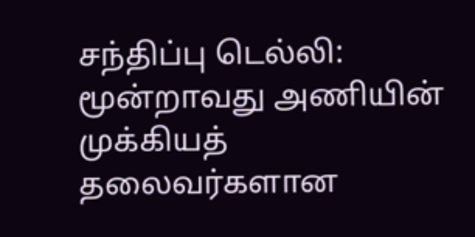சந்திப்பு டெல்லி: மூன்றாவது அணியின் முக்கியத் தலைவர்களான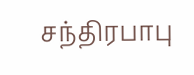சந்திரபாபு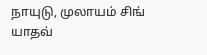நாயுடு, முலாயம் சிங் யாதவ்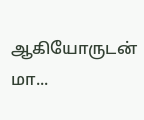ஆகியோருடன் மா...